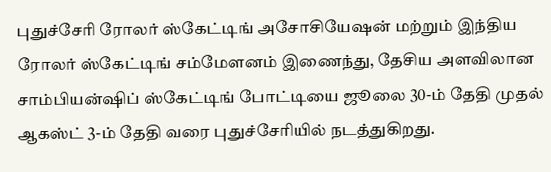புதுச்சேரி ரோலர் ஸ்கேட்டிங் அசோசியேஷன் மற்றும் இந்திய ரோலர் ஸ்கேட்டிங் சம்மேளனம் இணைந்து, தேசிய அளவிலான சாம்பியன்ஷிப் ஸ்கேட்டிங் போட்டியை ஜூலை 30-ம் தேதி முதல் ஆகஸ்ட் 3-ம் தேதி வரை புதுச்சேரியில் நடத்துகிறது.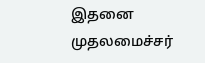இதனை முதலமைச்சர்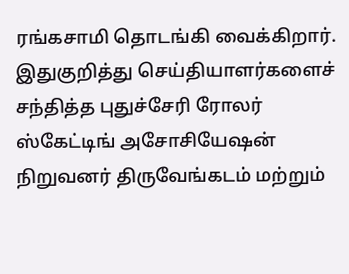ரங்கசாமி தொடங்கி வைக்கிறார்.
இதுகுறித்து செய்தியாளர்களைச் சந்தித்த புதுச்சேரி ரோலர் ஸ்கேட்டிங் அசோசியேஷன் நிறுவனர் திருவேங்கடம் மற்றும்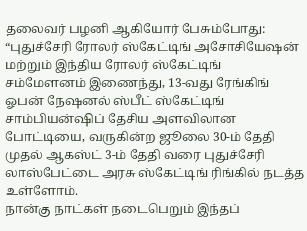தலைவர் பழனி ஆகியோர் பேசும்போது:
“புதுச்சேரி ரோலர் ஸ்கேட்டிங் அசோசியேஷன் மற்றும் இந்திய ரோலர் ஸ்கேட்டிங் சம்மேளனம் இணைந்து, 13-வது ரேங்கிங் ஓபன் நேஷனல் ஸ்பீட் ஸ்கேட்டிங் சாம்பியன்ஷிப் தேசிய அளவிலான போட்டியை, வருகின்ற ஜூலை 30-ம் தேதி முதல் ஆகஸ்ட் 3-ம் தேதி வரை புதுச்சேரி லாஸ்பேட்டை அரசு ஸ்கேட்டிங் ரிங்கில் நடத்த உள்ளோம்.
நான்கு நாட்கள் நடைபெறும் இந்தப்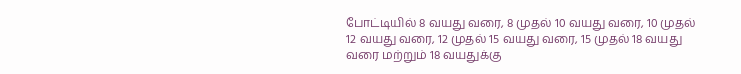போட்டியில் 8 வயது வரை, 8 முதல் 10 வயது வரை, 10 முதல் 12 வயது வரை, 12 முதல் 15 வயது வரை, 15 முதல் 18 வயது வரை மற்றும் 18 வயதுக்கு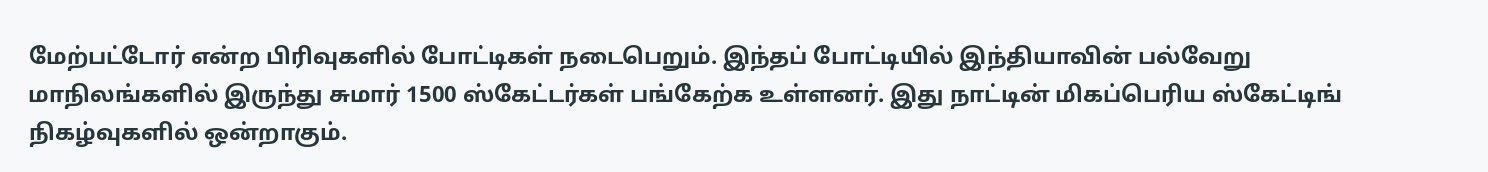மேற்பட்டோர் என்ற பிரிவுகளில் போட்டிகள் நடைபெறும். இந்தப் போட்டியில் இந்தியாவின் பல்வேறு மாநிலங்களில் இருந்து சுமார் 1500 ஸ்கேட்டர்கள் பங்கேற்க உள்ளனர். இது நாட்டின் மிகப்பெரிய ஸ்கேட்டிங் நிகழ்வுகளில் ஒன்றாகும்.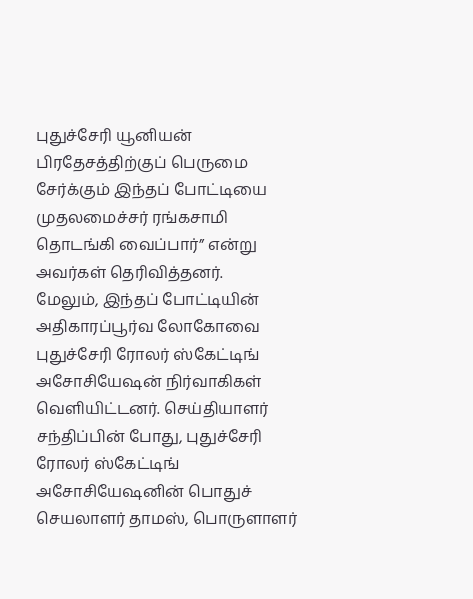புதுச்சேரி யூனியன் பிரதேசத்திற்குப் பெருமை சேர்க்கும் இந்தப் போட்டியை முதலமைச்சர் ரங்கசாமி தொடங்கி வைப்பார்” என்று அவர்கள் தெரிவித்தனர்.
மேலும், இந்தப் போட்டியின் அதிகாரப்பூர்வ லோகோவை புதுச்சேரி ரோலர் ஸ்கேட்டிங் அசோசியேஷன் நிர்வாகிகள் வெளியிட்டனர். செய்தியாளர் சந்திப்பின் போது, புதுச்சேரி ரோலர் ஸ்கேட்டிங் அசோசியேஷனின் பொதுச் செயலாளர் தாமஸ், பொருளாளர்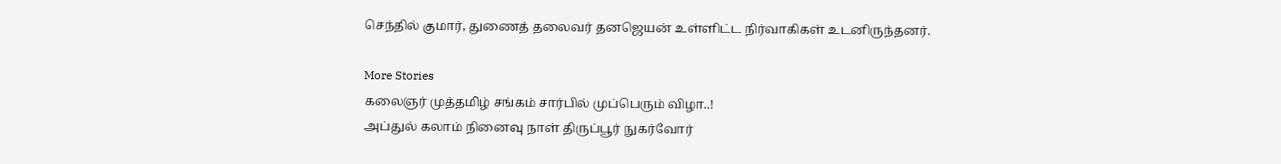செந்தில் குமார், துணைத் தலைவர் தனஜெயன் உள்ளிட்ட நிர்வாகிகள் உடனிருந்தனர்.

More Stories
கலைஞர் முத்தமிழ் சங்கம் சார்பில் முப்பெரும் விழா..!
அப்துல் கலாம் நினைவு நாள் திருப்பூர் நுகர்வோர்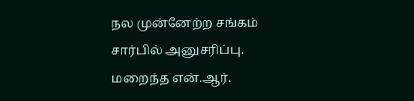நல முன்னேற்ற சங்கம் சார்பில் அனுசரிப்பு.
மறைந்த என்.ஆர்.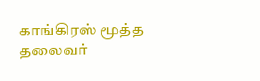காங்கிரஸ் மூத்த தலைவர்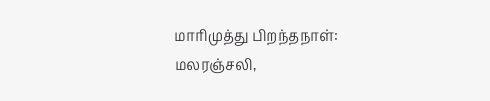மாரிமுத்து பிறந்தநாள்: மலரஞ்சலி,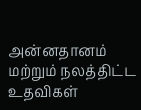அன்னதானம் மற்றும் நலத்திட்ட உதவிகள்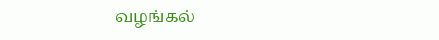வழங்கல்